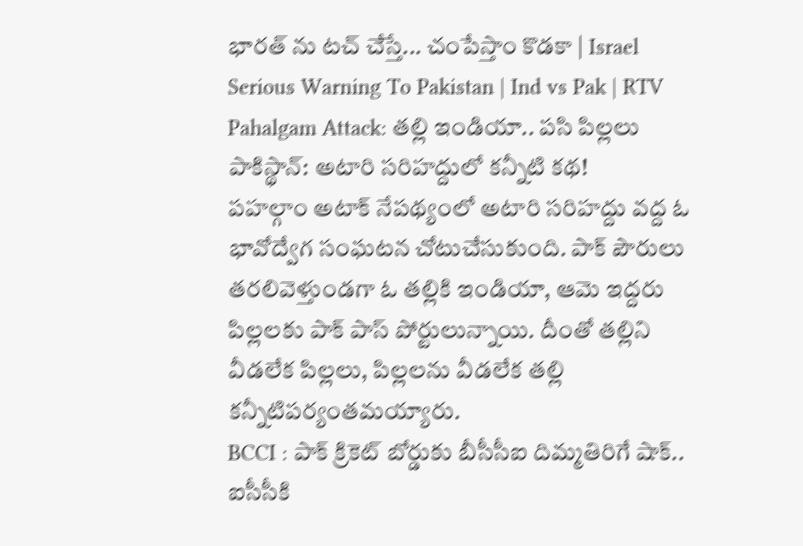భారత్ ను టచ్ చేస్తే... చంపేస్తాం కొడకా | Israel Serious Warning To Pakistan | Ind vs Pak | RTV
Pahalgam Attack: తల్లి ఇండియా.. పసి పిల్లలు పాకిస్థాన్: అటారి సరిహద్దులో కన్నీటి కథ!
పహల్గాం అటాక్ నేపథ్యంలో అటారి సరిహద్దు వద్ద ఓ భావోద్వేగ సంఘటన చోటుచేసుకుంది. పాక్ పౌరులు తరలివెళ్తుండగా ఓ తల్లికి ఇండియా, ఆమె ఇద్దరు పిల్లలకు పాక్ పాస్ పోర్టులున్నాయి. దీంతో తల్లిని వీడలేక పిల్లలు, పిల్లలను వీడలేక తల్లి కన్నీటిపర్యంతమయ్యారు.
BCCI : పాక్ క్రికెట్ బోర్డుకు బీసీసీఐ దిమ్మతిరిగే షాక్.. ఐసీసీకి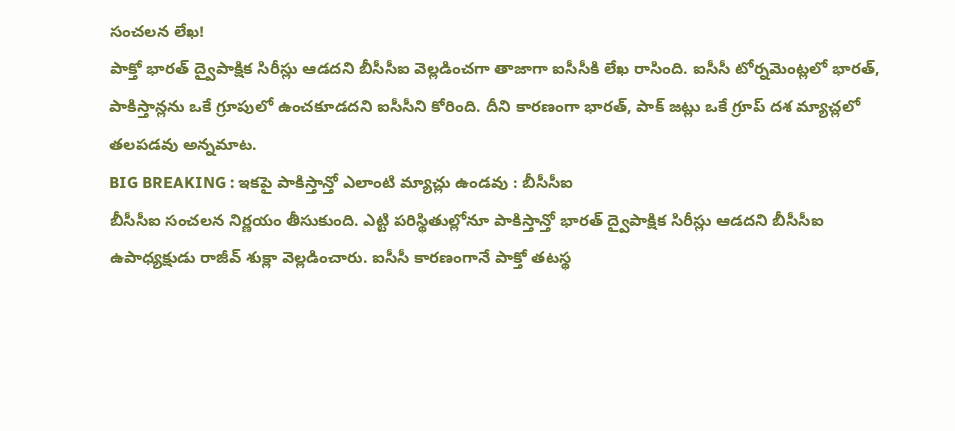సంచలన లేఖ!
పాక్తో భారత్ ద్వైపాక్షిక సిరీస్లు ఆడదని బీసీసీఐ వెల్లడించగా తాజాగా ఐసీసీకి లేఖ రాసింది. ఐసీసీ టోర్నమెంట్లలో భారత్, పాకిస్తాన్లను ఒకే గ్రూపులో ఉంచకూడదని ఐసీసీని కోరింది. దీని కారణంగా భారత్, పాక్ జట్లు ఒకే గ్రూప్ దశ మ్యాచ్లలో తలపడవు అన్నమాట.
BIG BREAKING : ఇకపై పాకిస్తాన్తో ఎలాంటి మ్యాచ్లు ఉండవు : బీసీసీఐ
బీసీసీఐ సంచలన నిర్ణయం తీసుకుంది. ఎట్టి పరిస్థితుల్లోనూ పాకిస్తాన్తో భారత్ ద్వైపాక్షిక సిరీస్లు ఆడదని బీసీసీఐ ఉపాధ్యక్షుడు రాజీవ్ శుక్లా వెల్లడించారు. ఐసీసీ కారణంగానే పాక్తో తటస్థ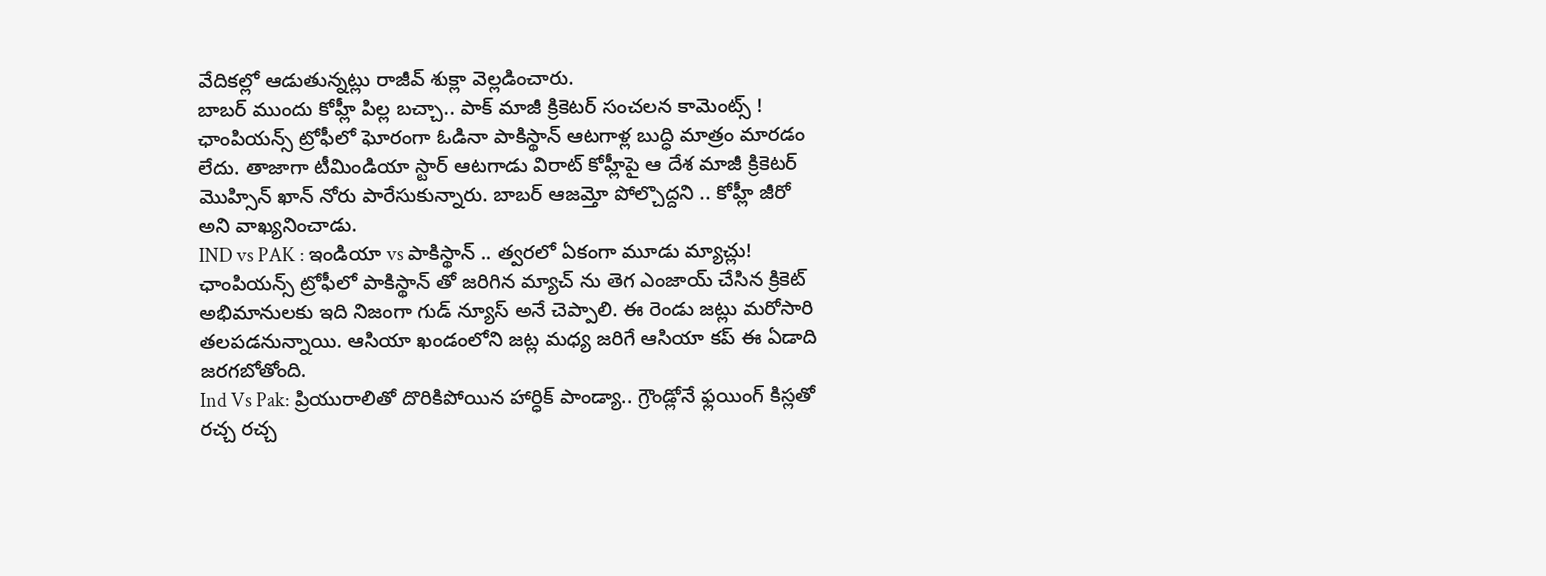వేదికల్లో ఆడుతున్నట్లు రాజీవ్ శుక్లా వెల్లడించారు.
బాబర్ ముందు కోహ్లీ పిల్ల బచ్చా.. పాక్ మాజీ క్రికెటర్ సంచలన కామెంట్స్ !
ఛాంపియన్స్ ట్రోఫీలో ఘోరంగా ఓడినా పాకిస్థాన్ ఆటగాళ్ల బుద్ధి మాత్రం మారడం లేదు. తాజాగా టీమిండియా స్టార్ ఆటగాడు విరాట్ కోహ్లీపై ఆ దేశ మాజీ క్రికెటర్ మొహ్సిన్ ఖాన్ నోరు పారేసుకున్నారు. బాబర్ ఆజమ్తో పోల్చొద్దని .. కోహ్లీ జీరో అని వాఖ్యనించాడు.
IND vs PAK : ఇండియా vs పాకిస్థాన్ .. త్వరలో ఏకంగా మూడు మ్యాచ్లు!
ఛాంపియన్స్ ట్రోఫీలో పాకిస్థాన్ తో జరిగిన మ్యాచ్ ను తెగ ఎంజాయ్ చేసిన క్రికెట్ అభిమానులకు ఇది నిజంగా గుడ్ న్యూస్ అనే చెప్పాలి. ఈ రెండు జట్లు మరోసారి తలపడనున్నాయి. ఆసియా ఖండంలోని జట్ల మధ్య జరిగే ఆసియా కప్ ఈ ఏడాది జరగబోతోంది.
Ind Vs Pak: ప్రియురాలితో దొరికిపోయిన హార్ధిక్ పాండ్యా.. గ్రౌండ్లోనే ఫ్లయింగ్ కిస్లతో రచ్చ రచ్చ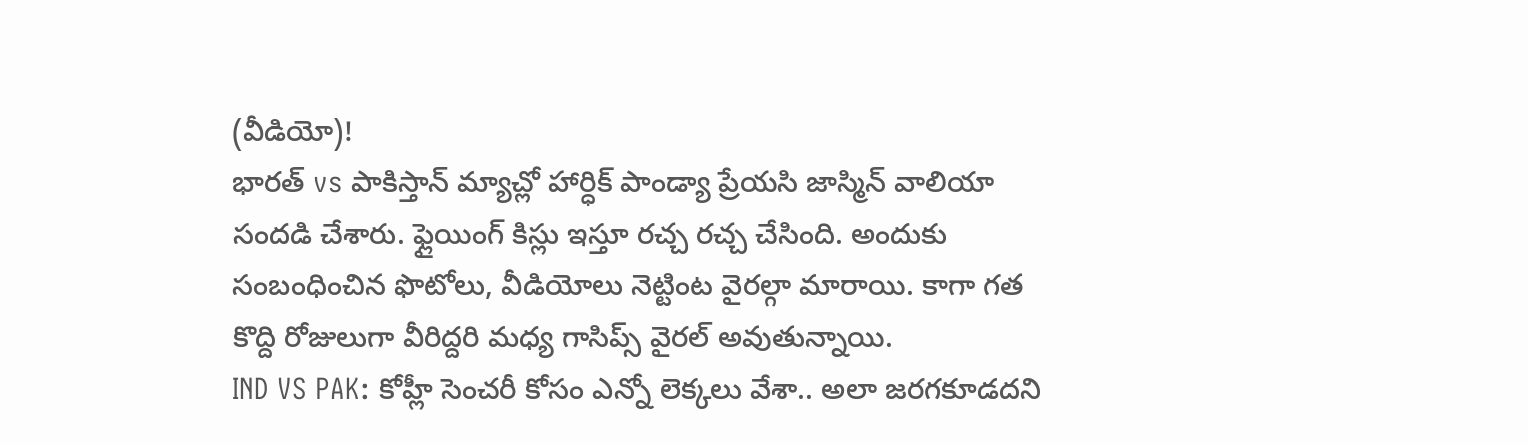(వీడియో)!
భారత్ vs పాకిస్తాన్ మ్యాచ్లో హార్ధిక్ పాండ్యా ప్రేయసి జాస్మిన్ వాలియా సందడి చేశారు. ఫ్లైయింగ్ కిస్లు ఇస్తూ రచ్చ రచ్చ చేసింది. అందుకు సంబంధించిన ఫొటోలు, వీడియోలు నెట్టింట వైరల్గా మారాయి. కాగా గత కొద్ది రోజులుగా వీరిద్దరి మధ్య గాసిప్స్ వైరల్ అవుతున్నాయి.
IND VS PAK: కోహ్లీ సెంచరీ కోసం ఎన్నో లెక్కలు వేశా.. అలా జరగకూడదని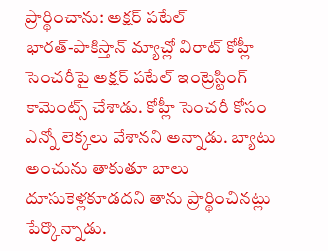ప్రార్థించాను: అక్షర్ పటేల్
భారత్-పాకిస్తాన్ మ్యాచ్లో విరాట్ కోహ్లీ సెంచరీపై అక్షర్ పటేల్ ఇంట్రెస్టింగ్ కామెంట్స్ చేశాడు. కోహ్లీ సెంచరీ కోసం ఎన్నో లెక్కలు వేశానని అన్నాడు. బ్యాటు అంచును తాకుతూ బాలు దూసుకెళ్లకూడదని తాను ప్రార్థించినట్లు పేర్కొన్నాడు.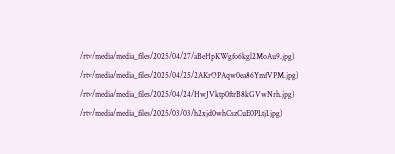/rtv/media/media_files/2025/04/27/aBeHpKWgfo6kgl2MoAu9.jpg)
/rtv/media/media_files/2025/04/25/2AKrOPAqw0ea86YmfVPM.jpg)
/rtv/media/media_files/2025/04/24/HwJVktp0ftrB8kGVwNrh.jpg)
/rtv/media/media_files/2025/03/03/h2xjd0whCszCuE0PLtjI.jpg)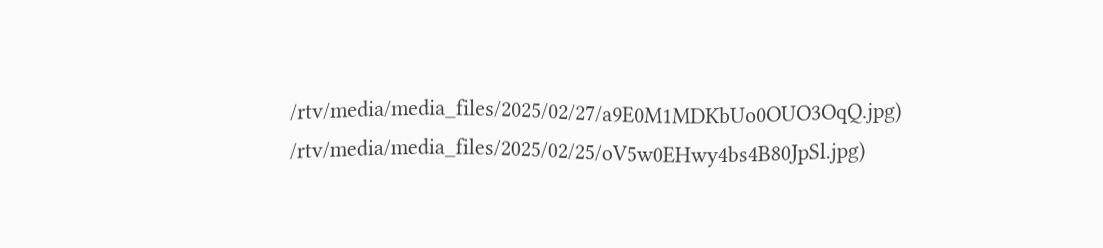/rtv/media/media_files/2025/02/27/a9E0M1MDKbUo0OUO3OqQ.jpg)
/rtv/media/media_files/2025/02/25/oV5w0EHwy4bs4B80JpSl.jpg)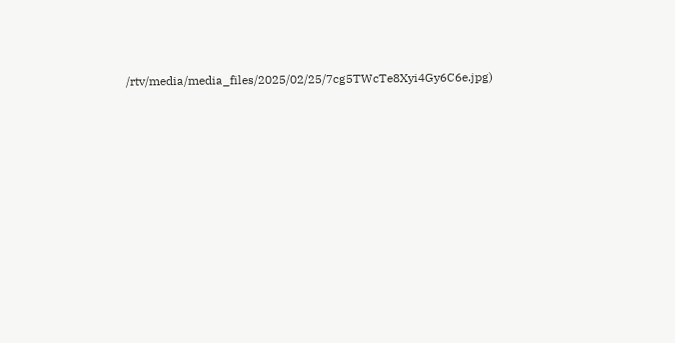/rtv/media/media_files/2025/02/25/7cg5TWcTe8Xyi4Gy6C6e.jpg)